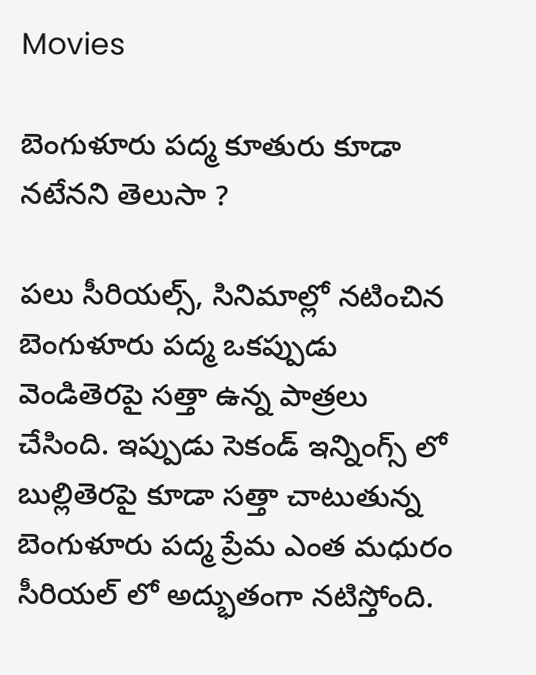Movies

బెంగుళూరు పద్మ కూతురు కూడా నటేనని తెలుసా ?

పలు సీరియల్స్, సినిమాల్లో నటించిన బెంగుళూరు పద్మ ఒకప్పుడు వెండితెరపై సత్తా ఉన్న పాత్రలు చేసింది. ఇప్పుడు సెకండ్ ఇన్నింగ్స్ లో బుల్లితెరపై కూడా సత్తా చాటుతున్న బెంగుళూరు పద్మ ప్రేమ ఎంత మధురం సీరియల్ లో అద్భుతంగా నటిస్తోంది.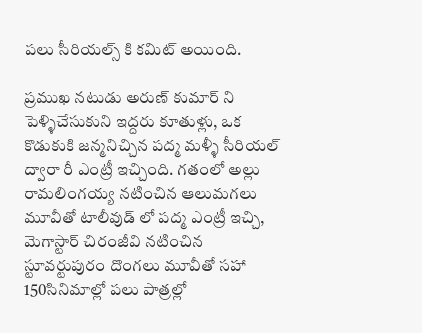పలు సీరియల్స్ కి కమిట్ అయింది.

ప్రముఖ నటుడు అరుణ్ కుమార్ ని పెళ్ళిచేసుకుని ఇద్దరు కూతుళ్లు, ఒక కొడుకుకి జన్మనిచ్చిన పద్మ మళ్ళీ సీరియల్ ద్వారా రీ ఎంట్రీ ఇచ్చింది. గతంలో అల్లు రామలింగయ్య నటించిన ఆలుమగలు మూవీతో టాలీవుడ్ లో పద్మ ఎంట్రీ ఇచ్చి, మెగాస్టార్ చిరంజీవి నటించిన స్టూవర్టుపురం దొంగలు మూవీతో సహా 150సినిమాల్లో పలు పాత్రల్లో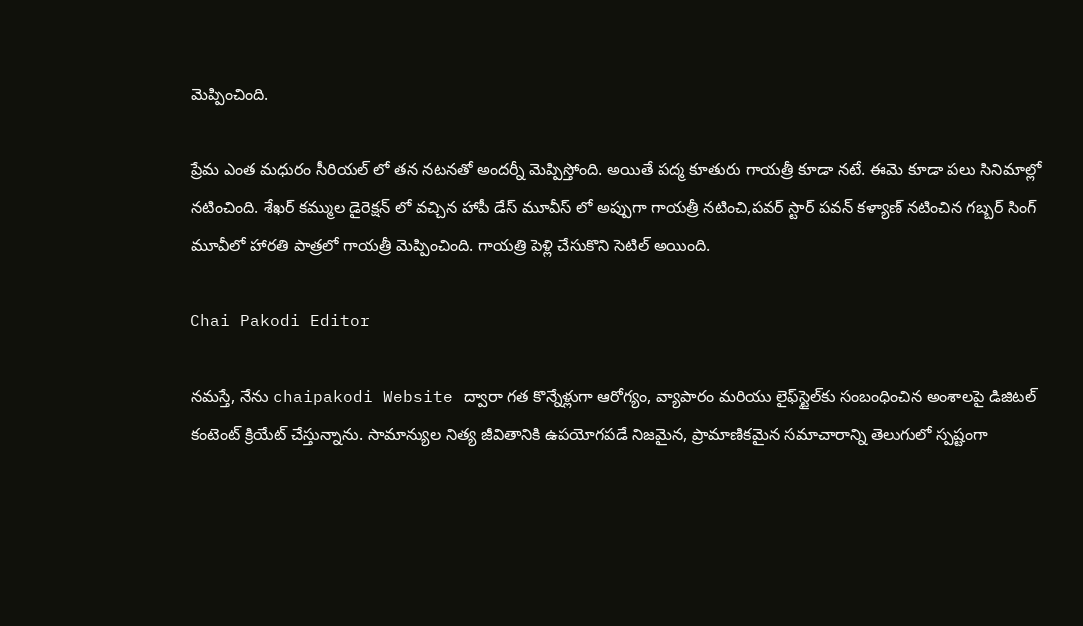మెప్పించింది.

ప్రేమ ఎంత మధురం సీరియల్ లో తన నటనతో అందర్నీ మెప్పిస్తోంది. అయితే పద్మ కూతురు గాయత్రీ కూడా నటే. ఈమె కూడా పలు సినిమాల్లో నటించింది. శేఖర్ కమ్ముల డైరెక్షన్ లో వచ్చిన హాపీ డేస్ మూవీస్ లో అప్పుగా గాయత్రీ నటించి,పవర్ స్టార్ పవన్ కళ్యాణ్ నటించిన గబ్బర్ సింగ్ మూవీలో హారతి పాత్రలో గాయత్రీ మెప్పించింది. గాయత్రి పెళ్లి చేసుకొని సెటిల్ అయింది.

Chai Pakodi Editor

నమస్తే, నేను chaipakodi Website ద్వారా గత కొన్నేళ్లుగా ఆరోగ్యం, వ్యాపారం మరియు లైఫ్‌స్టైల్‌కు సంబంధించిన అంశాలపై డిజిటల్ కంటెంట్ క్రియేట్ చేస్తున్నాను. సామాన్యుల నిత్య జీవితానికి ఉపయోగపడే నిజమైన, ప్రామాణికమైన సమాచారాన్ని తెలుగులో స్పష్టంగా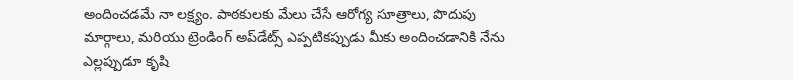అందించడమే నా లక్ష్యం. పాఠకులకు మేలు చేసే ఆరోగ్య సూత్రాలు, పొదుపు మార్గాలు, మరియు ట్రెండింగ్ అప్‌డేట్స్ ఎప్పటికప్పుడు మీకు అందించడానికి నేను ఎల్లప్పుడూ కృషి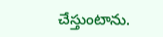చేస్తుంటాను.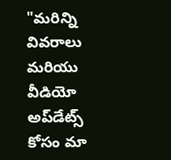"మరిన్ని వివరాలు మరియు వీడియో అప్‌డేట్స్ కోసం మా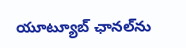యూట్యూబ్ ఛానల్‌ను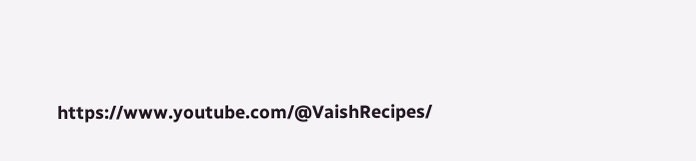https://www.youtube.com/@VaishRecipes/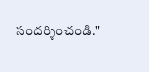సందర్శించండి."